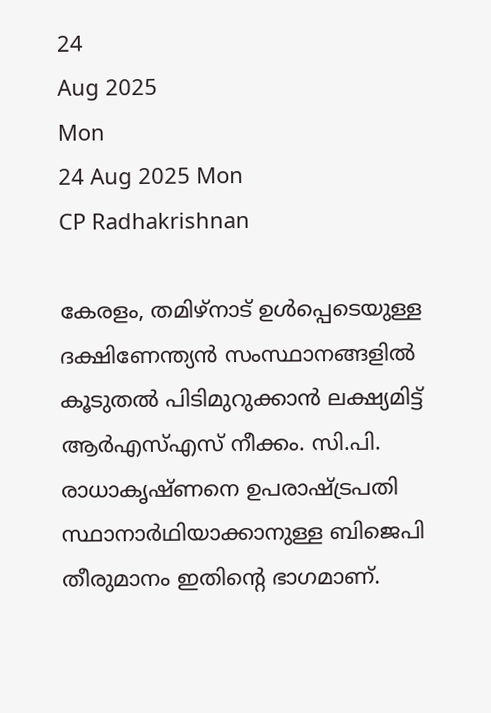24
Aug 2025
Mon
24 Aug 2025 Mon
CP Radhakrishnan

കേരളം, തമിഴ്‌നാട് ഉള്‍പ്പെടെയുള്ള ദക്ഷിണേന്ത്യന്‍ സംസ്ഥാനങ്ങളില്‍ കൂടുതല്‍ പിടിമുറുക്കാന്‍ ലക്ഷ്യമിട്ട് ആര്‍എസ്എസ് നീക്കം. സി.പി. രാധാകൃഷ്ണനെ ഉപരാഷ്ട്രപതി സ്ഥാനാര്‍ഥിയാക്കാനുള്ള ബിജെപി തീരുമാനം ഇതിന്റെ ഭാഗമാണ്.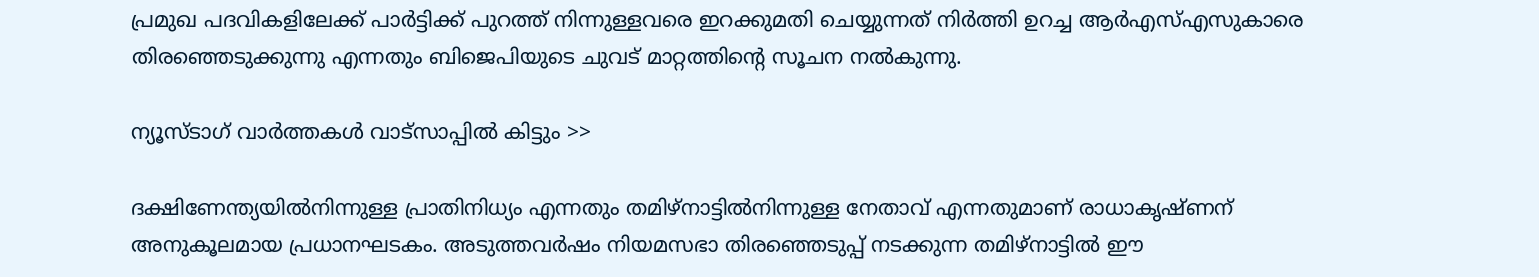പ്രമുഖ പദവികളിലേക്ക് പാര്‍ട്ടിക്ക് പുറത്ത് നിന്നുള്ളവരെ ഇറക്കുമതി ചെയ്യുന്നത് നിര്‍ത്തി ഉറച്ച ആര്‍എസ്എസുകാരെ തിരഞ്ഞെടുക്കുന്നു എന്നതും ബിജെപിയുടെ ചുവട് മാറ്റത്തിന്റെ സൂചന നല്‍കുന്നു.

ന്യൂസ്ടാഗ് വാര്‍ത്തകള്‍ വാട്‌സാപ്പില്‍ കിട്ടും >>

ദക്ഷിണേന്ത്യയില്‍നിന്നുള്ള പ്രാതിനിധ്യം എന്നതും തമിഴ്നാട്ടില്‍നിന്നുള്ള നേതാവ് എന്നതുമാണ് രാധാകൃഷ്ണന് അനുകൂലമായ പ്രധാനഘടകം. അടുത്തവര്‍ഷം നിയമസഭാ തിരഞ്ഞെടുപ്പ് നടക്കുന്ന തമിഴ്നാട്ടില്‍ ഈ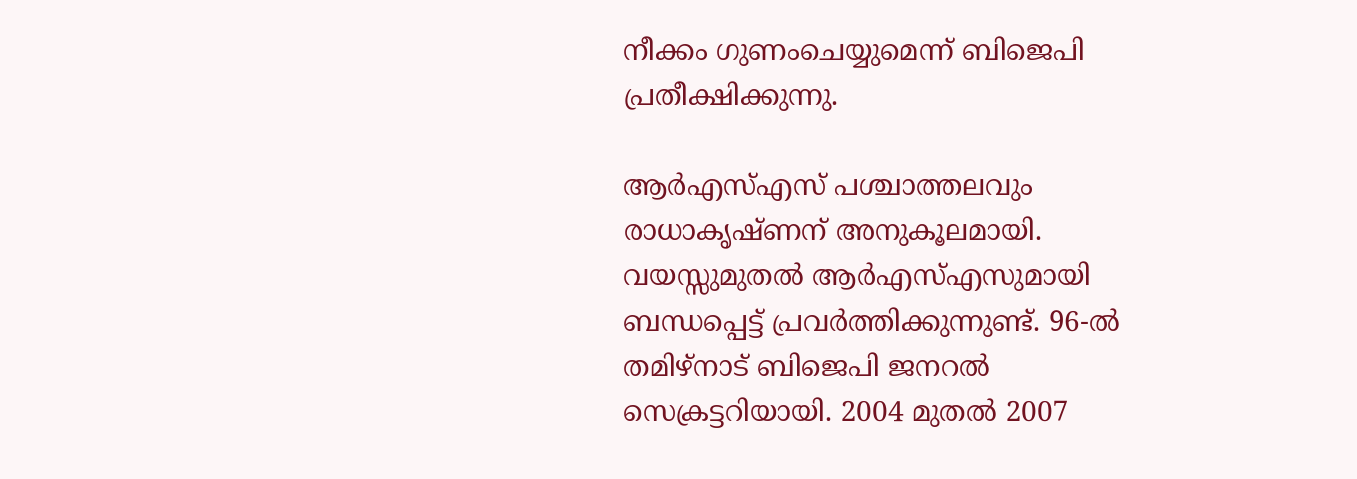നീക്കം ഗുണംചെയ്യുമെന്ന് ബിജെപി പ്രതീക്ഷിക്കുന്നു.

ആര്‍എസ്എസ് പശ്ചാത്തലവും രാധാകൃഷ്ണന് അനുകൂലമായി. വയസ്സുമുതല്‍ ആര്‍എസ്എസുമായി ബന്ധപ്പെട്ട് പ്രവര്‍ത്തിക്കുന്നുണ്ട്. 96-ല്‍ തമിഴ്നാട് ബിജെപി ജനറല്‍ സെക്രട്ടറിയായി. 2004 മുതല്‍ 2007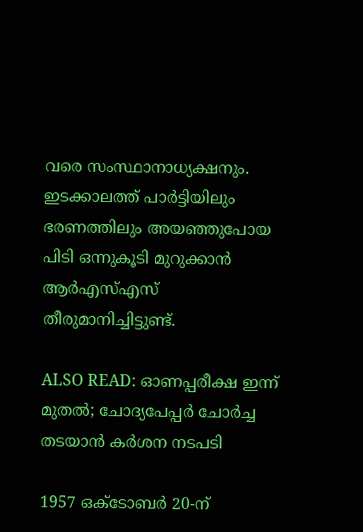വരെ സംസ്ഥാനാധ്യക്ഷനും. ഇടക്കാലത്ത് പാര്‍ട്ടിയിലും ഭരണത്തിലും അയഞ്ഞുപോയ പിടി ഒന്നുകൂടി മുറുക്കാന്‍ ആര്‍എസ്എസ് തീരുമാനിച്ചിട്ടുണ്ട്.

ALSO READ: ഓണപ്പരീക്ഷ ഇന്ന് മുതല്‍; ചോദ്യപേപ്പര്‍ ചോര്‍ച്ച തടയാന്‍ കര്‍ശന നടപടി

1957 ഒക്ടോബര്‍ 20-ന്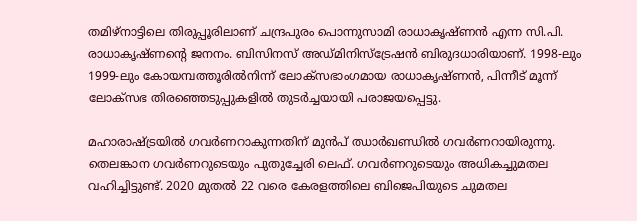തമിഴ്നാട്ടിലെ തിരുപ്പൂരിലാണ് ചന്ദ്രപുരം പൊന്നുസാമി രാധാകൃഷ്ണന്‍ എന്ന സി.പി. രാധാകൃഷ്ണന്റെ ജനനം. ബിസിനസ് അഡ്മിനിസ്ട്രേഷന്‍ ബിരുദധാരിയാണ്. 1998-ലും 1999-ലും കോയമ്പത്തൂരില്‍നിന്ന് ലോക്സഭാംഗമായ രാധാകൃഷ്ണന്‍, പിന്നീട് മൂന്ന് ലോക്സഭ തിരഞ്ഞെടുപ്പുകളില്‍ തുടര്‍ച്ചയായി പരാജയപ്പെട്ടു.

മഹാരാഷ്ട്രയില്‍ ഗവര്‍ണറാകുന്നതിന് മുന്‍പ് ഝാര്‍ഖണ്ഡില്‍ ഗവര്‍ണറായിരുന്നു. തെലങ്കാന ഗവര്‍ണറുടെയും പുതുച്ചേരി ലെഫ്. ഗവര്‍ണറുടെയും അധികച്ചുമതല വഹിച്ചിട്ടുണ്ട്. 2020 മുതല്‍ 22 വരെ കേരളത്തിലെ ബിജെപിയുടെ ചുമതല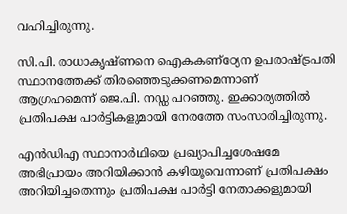വഹിച്ചിരുന്നു.

സി.പി. രാധാകൃഷ്ണനെ ഐകകണ്‌ഠ്യേന ഉപരാഷ്ട്രപതി സ്ഥാനത്തേക്ക് തിരഞ്ഞെടുക്കണമെന്നാണ് ആഗ്രഹമെന്ന് ജെ.പി. നഡ്ഡ പറഞ്ഞു. ഇക്കാര്യത്തില്‍ പ്രതിപക്ഷ പാര്‍ട്ടികളുമായി നേരത്തേ സംസാരിച്ചിരുന്നു.

എന്‍ഡിഎ സ്ഥാനാര്‍ഥിയെ പ്രഖ്യാപിച്ചശേഷമേ അഭിപ്രായം അറിയിക്കാന്‍ കഴിയൂവെന്നാണ് പ്രതിപക്ഷം അറിയിച്ചതെന്നും പ്രതിപക്ഷ പാര്‍ട്ടി നേതാക്കളുമായി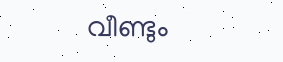വീണ്ടും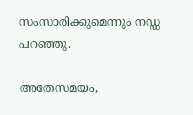സംസാരിക്കുമെന്നും നഡ്ഡ പറഞ്ഞു.

അതേസമയം,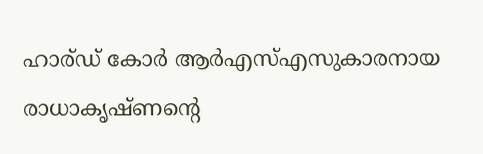ഹാര്ഡ് കോര്‍ ആര്‍എസ്എസുകാരനായ രാധാകൃഷ്ണന്റെ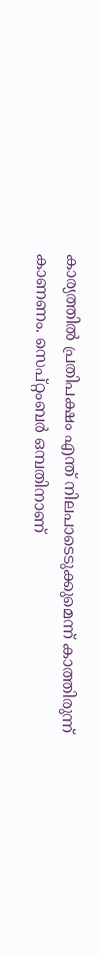കാര്യത്തില്‍ പ്രതിപക്ഷം എന്ത് നിലപാടെടുക്കുമെന്ന് കാത്തിരുന്ന് കാണണം. സെപ്റ്റംബര്‍ ഒമ്പതിനാണ്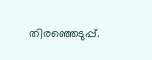തിരഞ്ഞെടുപ്പ്.